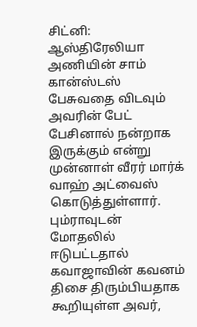சிட்னி: ஆஸ்திரேலியா அணியின் சாம் கான்ஸ்டஸ் பேசுவதை விடவும் அவரின் பேட் பேசினால் நன்றாக இருக்கும் என்று முன்னாள் வீரர் மார்க் வாஹ் அட்வைஸ் கொடுத்துள்ளார். பும்ராவுடன் மோதலில் ஈடுபட்டதால் கவாஜாவின் கவனம் திசை திரும்பியதாக கூறியுள்ள அவர்,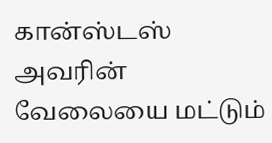கான்ஸ்டஸ் அவரின் வேலையை மட்டும்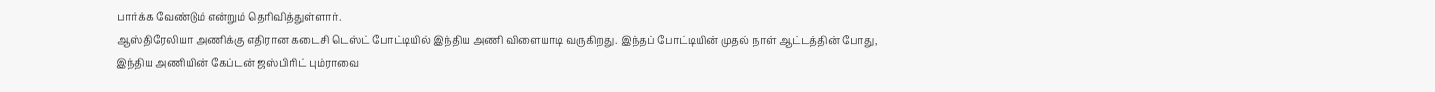பார்க்க வேண்டும் என்றும் தெரிவித்துள்ளார்.
ஆஸ்திரேலியா அணிக்கு எதிரான கடைசி டெஸ்ட் போட்டியில் இந்திய அணி விளையாடி வருகிறது. இந்தப் போட்டியின் முதல் நாள் ஆட்டத்தின் போது, இந்திய அணியின் கேப்டன் ஜஸ்பிரிட் பும்ராவை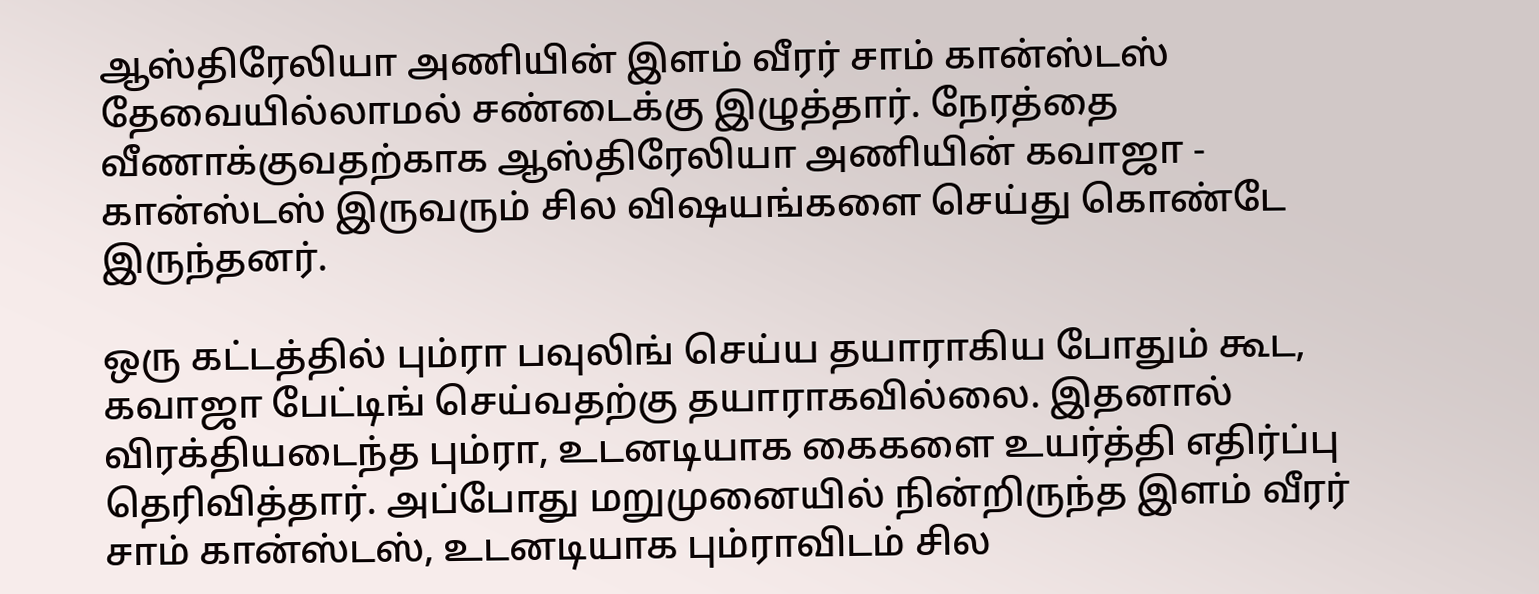ஆஸ்திரேலியா அணியின் இளம் வீரர் சாம் கான்ஸ்டஸ் தேவையில்லாமல் சண்டைக்கு இழுத்தார். நேரத்தை வீணாக்குவதற்காக ஆஸ்திரேலியா அணியின் கவாஜா - கான்ஸ்டஸ் இருவரும் சில விஷயங்களை செய்து கொண்டே இருந்தனர்.

ஒரு கட்டத்தில் பும்ரா பவுலிங் செய்ய தயாராகிய போதும் கூட, கவாஜா பேட்டிங் செய்வதற்கு தயாராகவில்லை. இதனால் விரக்தியடைந்த பும்ரா, உடனடியாக கைகளை உயர்த்தி எதிர்ப்பு தெரிவித்தார். அப்போது மறுமுனையில் நின்றிருந்த இளம் வீரர் சாம் கான்ஸ்டஸ், உடனடியாக பும்ராவிடம் சில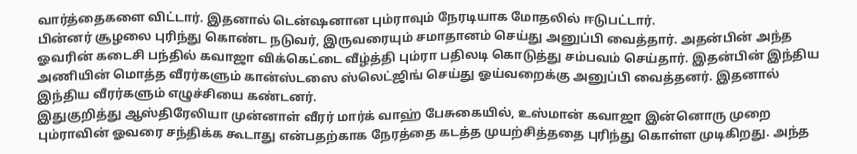வார்த்தைகளை விட்டார். இதனால் டென்ஷனான பும்ராவும் நேரடியாக மோதலில் ஈடுபட்டார்.
பின்னர் சூழலை புரிந்து கொண்ட நடுவர், இருவரையும் சமாதானம் செய்து அனுப்பி வைத்தார். அதன்பின் அந்த ஓவரின் கடைசி பந்தில் கவாஜா விக்கெட்டை வீழ்த்தி பும்ரா பதிலடி கொடுத்து சம்பவம் செய்தார். இதன்பின் இந்திய அணியின் மொத்த வீரர்களும் கான்ஸ்டஸை ஸ்லெட்ஜிங் செய்து ஓய்வறைக்கு அனுப்பி வைத்தனர். இதனால் இந்திய வீரர்களும் எழுச்சியை கண்டனர்.
இதுகுறித்து ஆஸ்திரேலியா முன்னாள் வீரர் மார்க் வாஹ் பேசுகையில், உஸ்மான் கவாஜா இன்னொரு முறை பும்ராவின் ஓவரை சந்திக்க கூடாது என்பதற்காக நேரத்தை கடத்த முயற்சித்ததை புரிந்து கொள்ள முடிகிறது. அந்த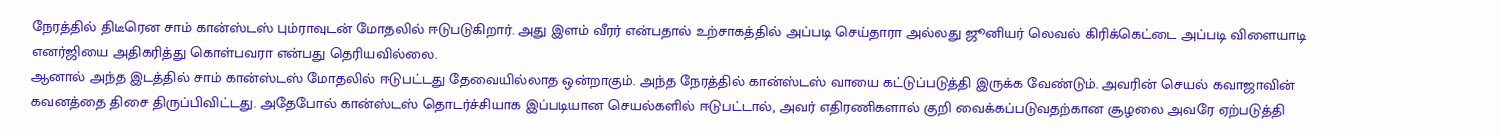நேரத்தில் திடீரென சாம் கான்ஸ்டஸ் பும்ராவுடன் மோதலில் ஈடுபடுகிறார். அது இளம் வீரர் என்பதால் உற்சாகத்தில் அப்படி செய்தாரா அல்லது ஜூனியர் லெவல் கிரிக்கெட்டை அப்படி விளையாடி எனர்ஜியை அதிகரித்து கொள்பவரா என்பது தெரியவில்லை.
ஆனால் அந்த இடத்தில் சாம் கான்ஸ்டஸ் மோதலில் ஈடுபட்டது தேவையில்லாத ஒன்றாகும். அந்த நேரத்தில் கான்ஸ்டஸ் வாயை கட்டுப்படுத்தி இருக்க வேண்டும். அவரின் செயல் கவாஜாவின் கவனத்தை திசை திருப்பிவிட்டது. அதேபோல் கான்ஸ்டஸ் தொடர்ச்சியாக இப்படியான செயல்களில் ஈடுபட்டால், அவர் எதிரணிகளால் குறி வைக்கப்படுவதற்கான சூழலை அவரே ஏற்படுத்தி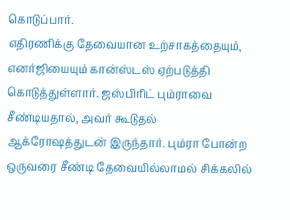கொடுப்பார்.
எதிரணிக்கு தேவையான உற்சாகத்தையும், எனர்ஜியையும் கான்ஸ்டஸ் ஏற்படுத்தி கொடுத்துள்ளார். ஜஸ்பிரிட் பும்ராவை சீண்டியதால், அவர் கூடுதல் ஆக்ரோஷத்துடன் இருந்தார். பும்ரா போன்ற ஒருவரை சீண்டி தேவையில்லாமல் சிக்கலில்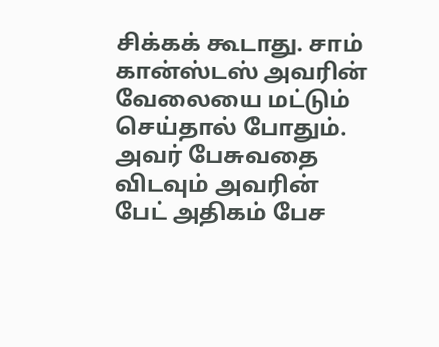சிக்கக் கூடாது. சாம் கான்ஸ்டஸ் அவரின் வேலையை மட்டும் செய்தால் போதும். அவர் பேசுவதை விடவும் அவரின் பேட் அதிகம் பேச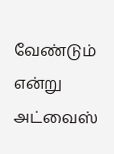வேண்டும் என்று அட்வைஸ்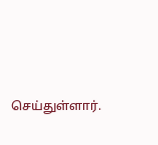செய்துள்ளார்.